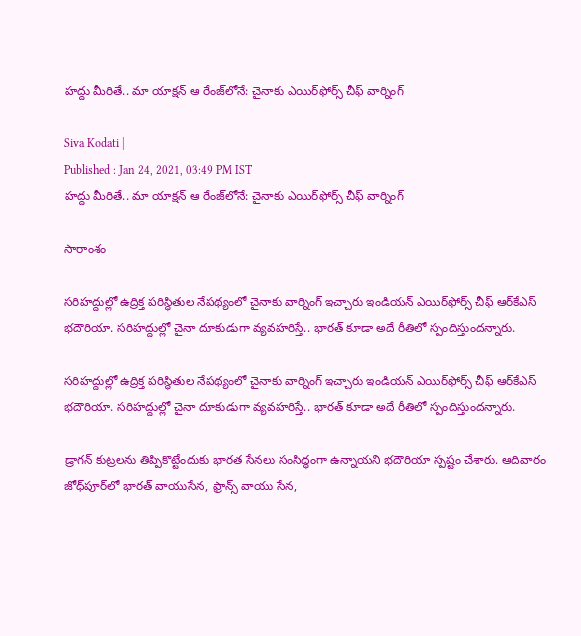హద్దు మీరితే.. మా యాక్షన్ ఆ రేంజ్‌లోనే: చైనాకు ఎయిర్‌ఫోర్స్ చీఫ్ వార్నింగ్

Siva Kodati |
Published : Jan 24, 2021, 03:49 PM IST
హద్దు మీరితే.. మా యాక్షన్ ఆ రేంజ్‌లోనే: చైనాకు ఎయిర్‌ఫోర్స్ చీఫ్ వార్నింగ్

సారాంశం

సరిహద్దుల్లో ఉద్రిక్త పరిస్ధితుల నేపథ్యంలో చైనాకు వార్నింగ్ ఇచ్చారు ఇండియన్ ఎయిర్‌ఫోర్స్ చీఫ్ ఆర్‌కేఎస్ భదౌరియా. సరిహద్దుల్లో చైనా దూకుడుగా వ్యవహరిస్తే.. భారత్‌ కూడా అదే రీతిలో స్పందిస్తుందన్నారు.

సరిహద్దుల్లో ఉద్రిక్త పరిస్ధితుల నేపథ్యంలో చైనాకు వార్నింగ్ ఇచ్చారు ఇండియన్ ఎయిర్‌ఫోర్స్ చీఫ్ ఆర్‌కేఎస్ భదౌరియా. సరిహద్దుల్లో చైనా దూకుడుగా వ్యవహరిస్తే.. భారత్‌ కూడా అదే రీతిలో స్పందిస్తుందన్నారు.

డ్రాగన్‌ కుట్రలను తిప్పికొట్టేందుకు భారత సేనలు సంసిద్ధంగా ఉన్నాయని భదౌరియా స్పష్టం చేశారు. ఆదివారం జోధ్‌పూర్‌లో భారత్‌ వాయుసేన, ఫ్రాన్స్‌ వాయు సేన,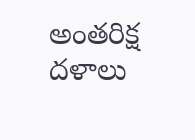అంతరిక్ష దళాలు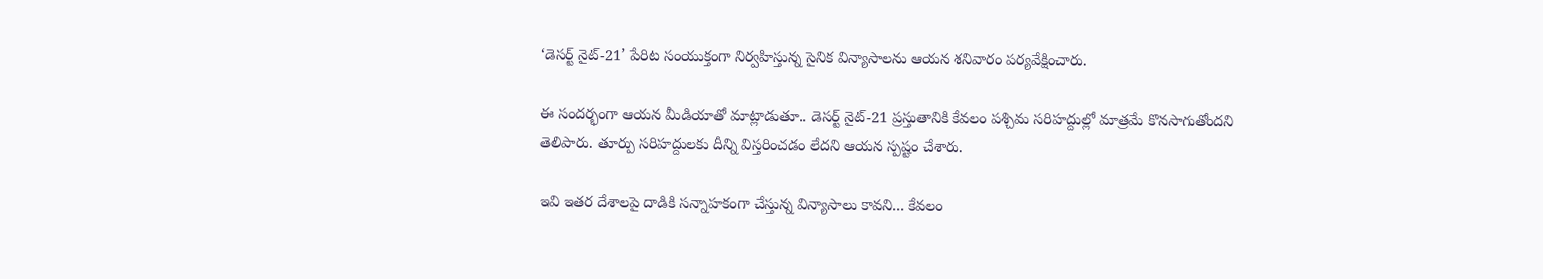‘డెసర్ట్‌ నైట్‌-21’ పేరిట సంయుక్తంగా నిర్వహిస్తున్న సైనిక విన్యాసాలను ఆయన శనివారం పర్యవేక్షించారు.

ఈ సందర్భంగా ఆయన మీడియాతో మాట్లాడుతూ.. డెసర్ట్‌ నైట్‌-21 ప్రస్తుతానికి కేవలం పశ్చిమ సరిహద్దుల్లో మాత్రమే కొనసాగుతోందని తెలిపారు. తూర్పు సరిహద్దులకు దీన్ని విస్తరించడం లేదని ఆయన స్పష్టం చేశారు.

ఇవి ఇతర దేశాలపై దాడికి సన్నాహకంగా చేస్తున్న విన్యాసాలు కావని... కేవలం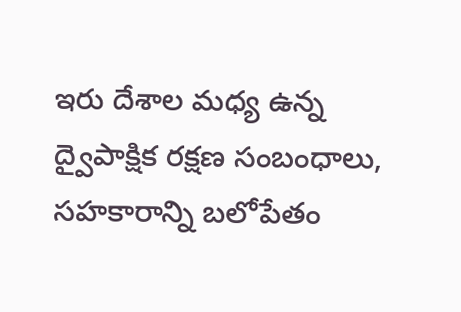ఇరు దేశాల మధ్య ఉన్న ద్వైపాక్షిక రక్షణ సంబంధాలు, సహకారాన్ని బలోపేతం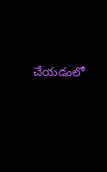చేయడంలో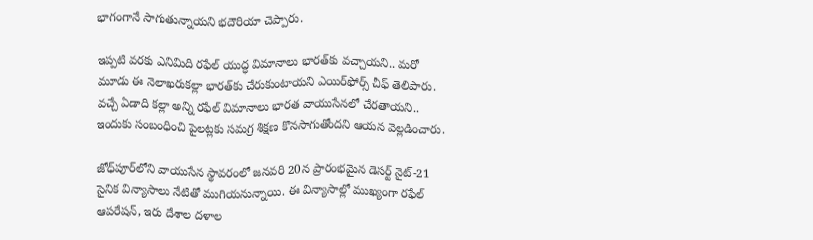భాగంగానే సాగుతున్నాయని భదౌరియా చెప్పారు.

ఇప్పటి వరకు ఎనిమిది రఫేల్‌ యుద్ధ విమానాలు భారత్‌కు వచ్చాయని.. మరో మూడు ఈ నెలాఖరుకల్లా భారత్‌కు చేరుకుంటాయని ఎయిర్‌ఫోర్స్ చీఫ్ తెలిపారు. వచ్చే ఏడాది కల్లా అన్ని రఫేల్‌ విమానాలు భారత వాయుసేనలో చేరతాయని.. ఇందుకు సంబంధించి పైలట్లకు సమగ్ర శిక్షణ కొనసాగుతోందని ఆయన వెల్లడించారు.

జోధ్‌పూర్‌లోని వాయుసేన స్థావరంలో జనవరి 20న ప్రారంభమైన డెసర్ట్‌ నైట్‌-21 సైనిక విన్యాసాలు నేటితో ముగియనున్నాయి. ఈ విన్యాసాల్లో ముఖ్యంగా రఫేల్‌ ఆపరేషన్‌, ఇరు దేశాల దళాల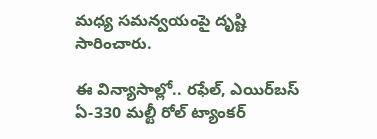మధ్య సమన్వయంపై దృష్టి సారించారు.

ఈ విన్యాసాల్లో.. రఫేల్‌, ఎయిర్‌బస్‌ ఏ-330 మల్టీ రోల్‌ ట్యాంకర్‌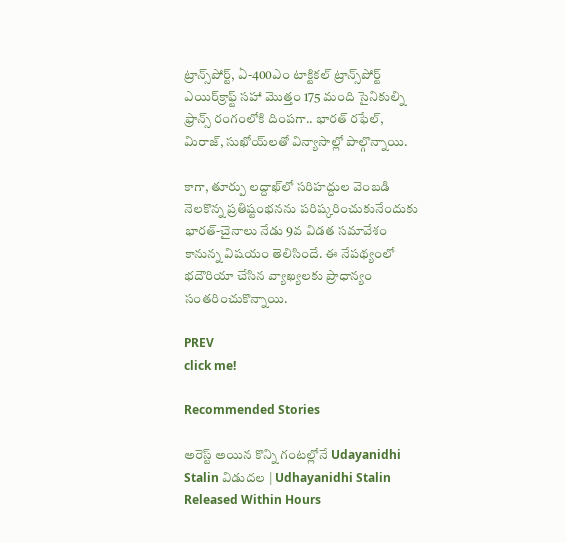ట్రాన్స్‌పోర్ట్‌, ఏ-400ఎం టాక్టికల్‌ ట్రాన్స్‌పోర్ట్‌ ఎయిర్‌క్రాఫ్ట్‌ సహా మొత్తం 175 మంది సైనికుల్ని ఫ్రాన్స్‌ రంగంలోకి దింపగా.. భారత్‌ రఫేల్‌, మిరాజ్‌, సుఖోయ్‌లతో విన్యాసాల్లో పాల్గొన్నాయి.

కాగా, తూర్పు లద్దాఖ్‌లో సరిహద్దుల వెంబడి నెలకొన్న ప్రతిష్టంభనను పరిష్కరించుకునేందుకు భారత్‌-చైనాలు నేడు 9వ విడత సమావేశం కానున్న విషయం తెలిసిందే. ఈ నేపథ్యంలో భదౌరియా చేసిన వ్యాఖ్యలకు ప్రాధాన్యం సంతరించుకొన్నాయి.

PREV
click me!

Recommended Stories

అరెస్ట్ అయిన కొన్ని గంటల్లోనే Udayanidhi Stalin విడుదల | Udhayanidhi Stalin Released Within Hours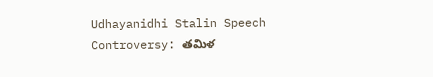Udhayanidhi Stalin Speech Controversy: తమిళ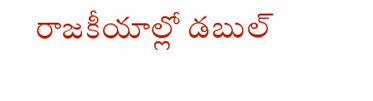రాజకీయాల్లో డబుల్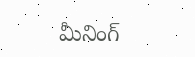మీనింగ్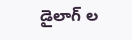డైలాగ్ ల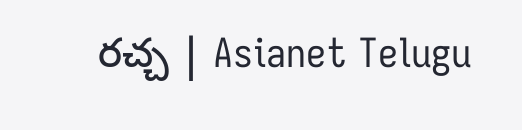రచ్చ | Asianet Telugu